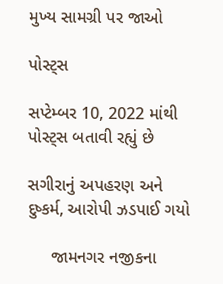મુખ્ય સામગ્રી પર જાઓ

પોસ્ટ્સ

સપ્ટેમ્બર 10, 2022 માંથી પોસ્ટ્સ બતાવી રહ્યું છે

સગીરાનું અપહરણ અને દુષ્કર્મ, આરોપી ઝડપાઈ ગયો

     જામનગર નજીકના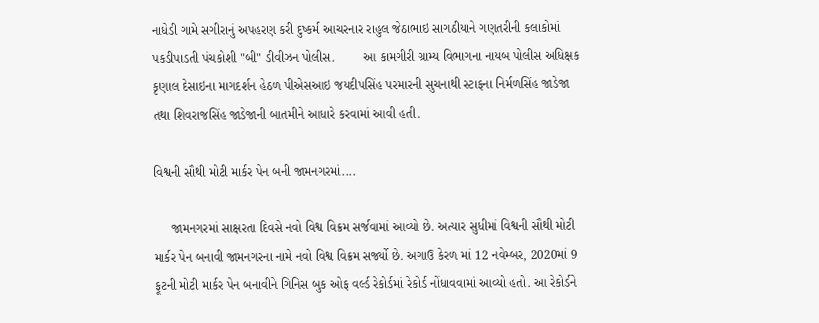નાધેડી ગામે સગીરાનું અપહરણ કરી દુષ્કર્મ આચરનાર રાહુલ જેઠાભાઇ સાગઠીયાને ગણતરીની કલાકોમાં પકડીપાડતી પંચકોશી "બી" ડીવીઝન પોલીસ.        આ કામગીરી ગ્રામ્ય વિભાગના નાયબ પોલીસ અધિક્ષક કૃણાલ દેસાઇના માગદર્શન હેઠળ પીએસઆઇ જયદીપસિંહ પરમારની સુચનાથી સ્ટાફના નિર્મળસિંહ જાડેજા તથા શિવરાજસિંહ જાડેજાની બાતમીને આધારે કરવામાં આવી હતી.

વિશ્વની સૌથી મોટી માર્કર પેન બની જામનગરમાં....

     જામનગરમાં સાક્ષરતા દિવસે નવો વિશ્વ વિક્રમ સર્જવામાં આવ્યો છે. અત્યાર સુધીમાં વિશ્વની સૌથી મોટી માર્કર પેન બનાવી જામનગરના નામે નવો વિશ્વ વિક્રમ સર્જ્યો છે. અગાઉ કેરળ માં 12 નવેમ્બર, 2020માં 9 ફૂટની મોટી માર્કર પેન બનાવીને ગિનિસ બુક ઓફ વર્લ્ડ રેકોર્ડમાં રેકોર્ડ નોંધાવવામાં આવ્યો હતો. આ રેકોર્ડને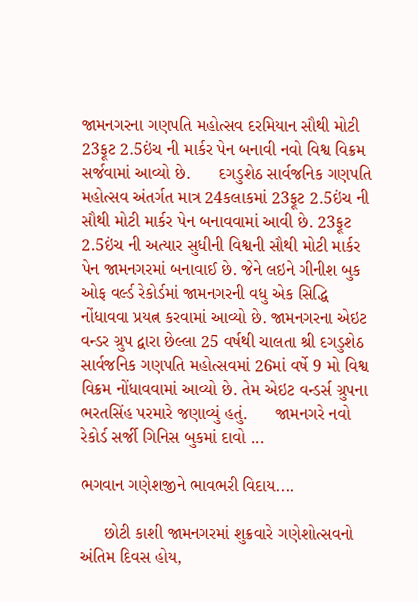જામનગરના ગણપતિ મહોત્સવ દરમિયાન સૌથી મોટી 23ફૂટ 2.5ઇંચ ની માર્કર પેન બનાવી નવો વિશ્વ વિક્રમ સર્જવામાં આવ્યો છે.      દગડુશેઠ સાર્વજનિક ગણપતિ મહોત્સવ અંતર્ગત માત્ર 24કલાકમાં 23ફૂટ 2.5ઇંચ ની સૌથી મોટી માર્કર પેન બનાવવામાં આવી છે. 23ફૂટ 2.5ઇંચ ની અત્યાર સુધીની વિશ્વની સૌથી મોટી માર્કર પેન જામનગરમાં બનાવાઈ છે. જેને લઇને ગીનીશ બુક ઓફ વર્લ્ડ રેકોર્ડમાં જામનગરની વધુ એક સિદ્ધિ નોંધાવવા પ્રયત્ન કરવામાં આવ્યો છે. જામનગરના એઇટ વન્ડર ગ્રુપ દ્વારા છેલ્લા 25 વર્ષથી ચાલતા શ્રી દગડુશેઠ સાર્વજનિક ગણપતિ મહોત્સવમાં 26માં વર્ષે 9 મો વિશ્વ વિક્રમ નોંધાવવામાં આવ્યો છે. તેમ એઇટ વન્ડર્સ ગ્રુપના ભરતસિંહ પરમારે જણાવ્યું હતું.      જામનગરે નવો રેકોર્ડ સર્જી ગિનિસ બુકમાં દાવો ...

ભગવાન ગણેશજીને ભાવભરી વિદાય....

     છોટી કાશી જામનગરમાં શુક્રવારે ગણેશોત્સવનો અંતિમ દિવસ હોય,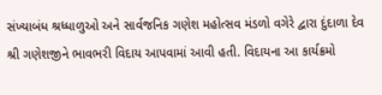સંખ્યાબંધ શ્રધ્ધાળુઓ અને સાર્વજનિક ગણેશ મહોત્સવ મંડળો વગેરે દ્વારા દુંદાળા દેવ શ્રી ગણેશજીને ભાવભરી વિદાય આપવામાં આવી હતી. વિદાયના આ કાર્યક્રમો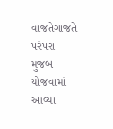વાજતેગાજતે પરંપરા મુજબ યોજવામાં આવ્યા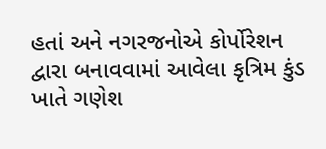હતાં અને નગરજનોએ કોર્પોરેશન દ્વારા બનાવવામાં આવેલા કૃત્રિમ કુંડ ખાતે ગણેશ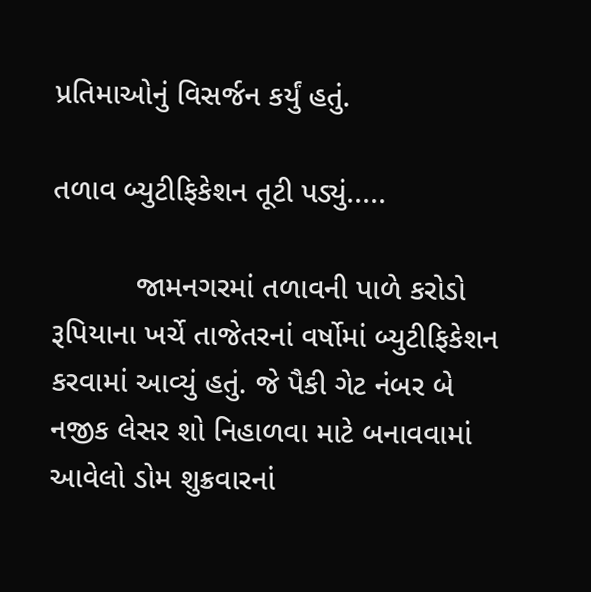પ્રતિમાઓનું વિસર્જન કર્યું હતું.

તળાવ બ્યુટીફિકેશન તૂટી પડ્યું.....

          જામનગરમાં તળાવની પાળે કરોડો રૂપિયાના ખર્ચે તાજેતરનાં વર્ષોમાં બ્યુટીફિકેશન કરવામાં આવ્યું હતું. જે પૈકી ગેટ નંબર બે નજીક લેસર શો નિહાળવા માટે બનાવવામાં આવેલો ડોમ શુક્રવારનાં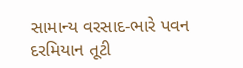સામાન્ય વરસાદ-ભારે પવન દરમિયાન તૂટી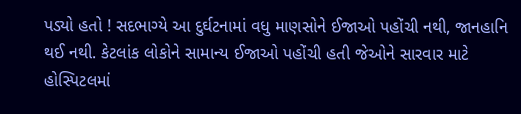પડ્યો હતો ! સદભાગ્યે આ દુર્ઘટનામાં વધુ માણસોને ઈજાઓ પહોંચી નથી, જાનહાનિ થઈ નથી. કેટલાંક લોકોને સામાન્ય ઈજાઓ પહોંચી હતી જેઓને સારવાર માટે હોસ્પિટલમાં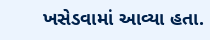ખસેડવામાં આવ્યા હતા.